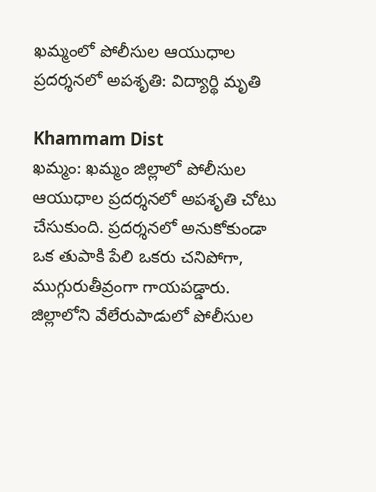ఖమ్మంలో పోలీసుల ఆయుధాల ప్రదర్శనలో అపశృతి: విద్యార్థి మృతి

Khammam Dist
ఖమ్మం: ఖమ్మం జిల్లాలో పోలీసుల ఆయుధాల ప్రదర్శనలో అపశృతి చోటు చేసుకుంది. ప్రదర్శనలో అనుకోకుండా ఒక తుపాకి పేలి ఒకరు చనిపోగా, ముగ్గురుతీవ్రంగా గాయపడ్డారు. జిల్లాలోని వేలేరుపాడులో పోలీసుల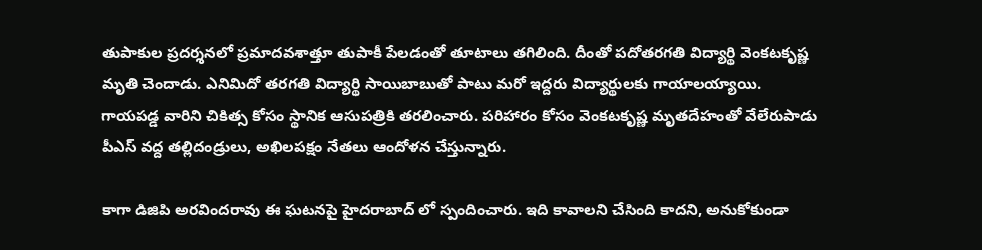తుపాకుల ప్రదర్శనలో ప్రమాదవశాత్తూ తుపాకీ పేలడంతో తూటాలు తగిలింది. దీంతో పదోతరగతి విద్యార్థి వెంకటకృష్ణ మృతి చెందాడు. ఎనిమిదో తరగతి విద్యార్థి సాయిబాబుతో పాటు మరో ఇద్దరు విద్యార్థులకు గాయాలయ్యాయి. గాయపడ్డ వారిని చికిత్స కోసం స్థానిక ఆసుపత్రికి తరలించారు. పరిహారం కోసం వెంకటకృష్ణ మృతదేహంతో వేలేరుపాడు పీఎస్‌ వద్ద తల్లిదండ్రులు, అఖిలపక్షం నేతలు ఆందోళన చేస్తున్నారు.

కాగా డిజిపి అరవిందరావు ఈ ఘటనపై హైదరాబాద్ లో స్పందించారు. ఇది కావాలని చేసింది కాదని, అనుకోకుండా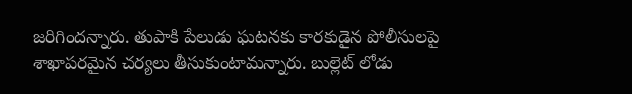జరిగిందన్నారు. తుపాకి పేలుడు ఘటనకు కారకుడైన పోలీసులపై శాఖాపరమైన చర్యలు తీసుకుంటామన్నారు. బుల్లెట్ లోడు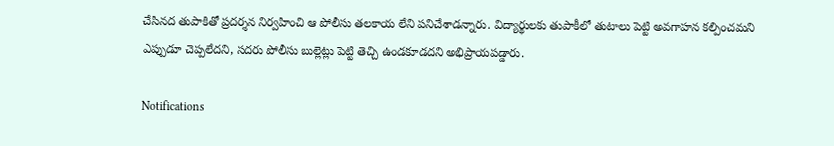చేసినద తుపాకితో ప్రదర్శన నిర్వహించి ఆ పోలీసు తలకాయ లేని పనిచేశాడన్నారు. విద్యార్థులకు తుపాకీలో తుటాలు పెట్టి అవగాహన కల్పించమని ఎప్పుడూ చెప్పలేదని, సదరు పోలీసు బుల్లెట్లు పెట్టి తెచ్చి ఉండకూడదని అభిప్రాయపడ్డారు.

Notifications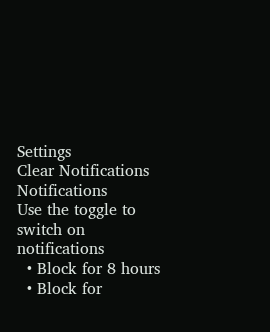Settings
Clear Notifications
Notifications
Use the toggle to switch on notifications
  • Block for 8 hours
  • Block for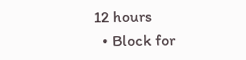12 hours
  • Block for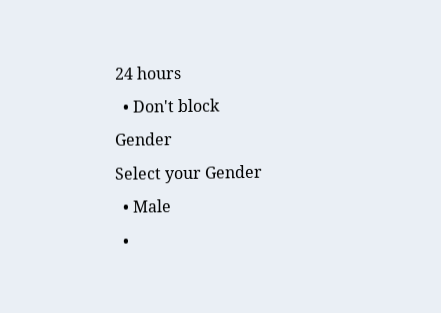24 hours
  • Don't block
Gender
Select your Gender
  • Male
  •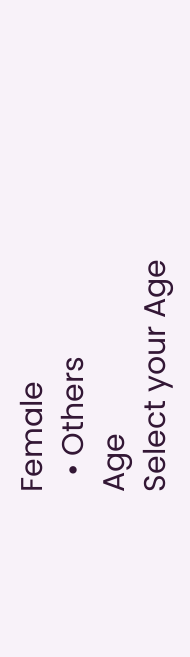Female
  • Others
Age
Select your Age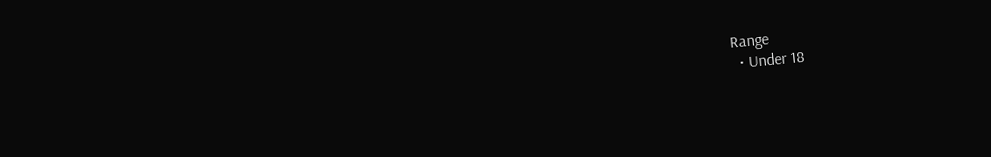Range
  • Under 18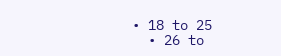• 18 to 25
  • 26 to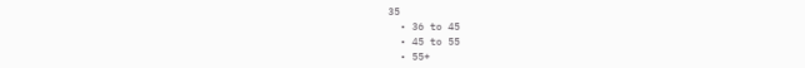35
  • 36 to 45
  • 45 to 55
  • 55+